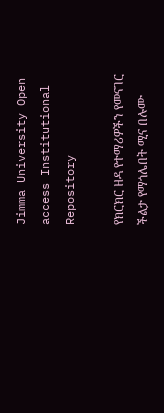Jimma University Open access Institutional Repository

የክርክር ዘዳ የተማሪዎችን የመናገር ችልታ የማጎሌበት ሚና በሉሙ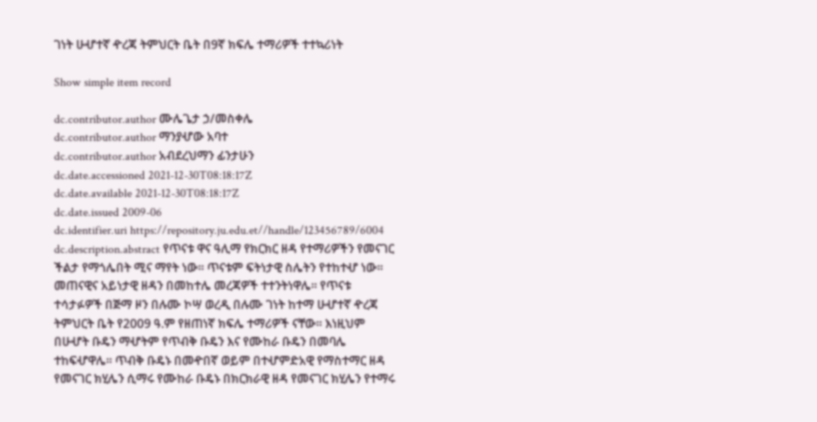ገነት ሁሇተኛ ዯረጃ ትምህርት ቤት በ9ኛ ክፍሌ ተማሪዎች ተተኳሪነት

Show simple item record

dc.contributor.author ሙሌጌታ ኃ/መስቀሌ
dc.contributor.author ማንያሇው አባተ
dc.contributor.author አብደረህማን ፊንታሁን
dc.date.accessioned 2021-12-30T08:18:17Z
dc.date.available 2021-12-30T08:18:17Z
dc.date.issued 2009-06
dc.identifier.uri https://repository.ju.edu.et//handle/123456789/6004
dc.description.abstract የጥናቱ ዋና ዓሊማ የክርክር ዘዳ የተማሪዎችን የመናገር ችልታ የማጎሌበት ሚና ማየት ነው፡፡ ጥናቱም ፍትነታዊ ስሌትን የተከተሇ ነው፡፡ መጠናዊና አይነታዊ ዘዳን በመከተሌ መረጃዎች ተተንትነዋሌ፡፡ የጥናቱ ተሳታፉዎች በጅማ ዞን በሉሙ ኮሣ ወረዲ በሉሙ ገነት ከተማ ሁሇተኛ ዯረጃ ትምህርት ቤት የ2009 ዓ.ም የዘጠነኛ ክፍሌ ተማሪዎች ናቸው፡፡ እነዚህም በሁሇት ቡዴን ማሇትም የጥብቅ ቡዴን እና የሙከራ ቡዴን በመባሌ ተከፍሇዋሌ፡፡ ጥብቅ ቡዴኑ በመዯበኛ ወይም በተሇምድአዊ የማስተማር ዘዳ የመናገር ክሂሌን ሲማሩ የሙከራ ቡዴኑ በክርክራዊ ዘዳ የመናገር ክሂሌን የተማሩ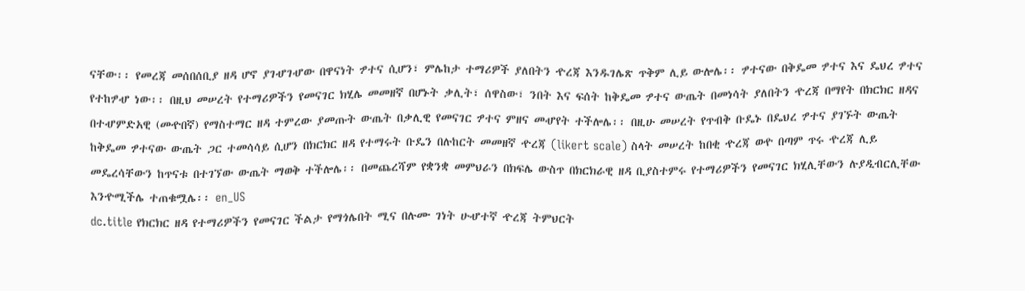ናቸው፡፡ የመረጃ መሰበሰቢያ ዘዳ ሆኖ ያገሇገሇው በዋናነት ፇተና ሲሆን፣ ምሌከታ ተማሪዎች ያለበትን ዯረጃ እንዱገሌጽ ጥቅም ሊይ ውሎሌ፡፡ ፇተናው በቅዴመ ፇተና እና ዴህረ ፇተና የተከፇሇ ነው፡፡ በዚህ መሠረት የተማሪዎችን የመናገር ክሂሌ መመዘኛ በሆኑት ቃሊት፣ ሰዋስው፣ ንበት እና ፍሰት ከቅዴመ ፇተና ውጤት በመነሳት ያለበትን ዯረጃ በማየት በክርክር ዘዳና በተሇምድአዊ (መዯበኛ) የማስተማር ዘዳ ተምረው ያመጡት ውጤት በቃሊዊ የመናገር ፇተና ምዘና መሇየት ተችሎሌ፡፡ በዚሁ መሠረት የጥብቅ ቡዴኑ በዴህረ ፇተና ያገኙት ውጤት ከቅዴመ ፇተናው ውጤት ጋር ተመሳሳይ ሲሆን በክርክር ዘዳ የተማሩት ቡዴን በሉከርት መመዘኛ ዯረጃ (likert scale) ስላት መሠረት ከበቂ ዯረጃ ወዯ በጣም ጥሩ ዯረጃ ሊይ መዴረሳቸውን ከጥናቱ በተገኘው ውጤት ማወቅ ተችሎሌ፡፡ በመጨረሻም የቋንቋ መምህራን በክፍሌ ውስጥ በክርክራዊ ዘዳ ቢያስተምሩ የተማሪዎችን የመናገር ክሂሊቸውን ሉያዲብርሊቸው እንዯሚችሌ ተጠቁሟሌ፡፡ en_US
dc.title የክርክር ዘዳ የተማሪዎችን የመናገር ችልታ የማጎሌበት ሚና በሉሙ ገነት ሁሇተኛ ዯረጃ ትምህርት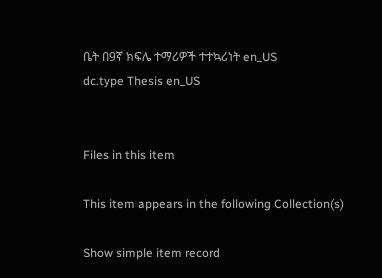ቤት በ9ኛ ክፍሌ ተማሪዎች ተተኳሪነት en_US
dc.type Thesis en_US


Files in this item

This item appears in the following Collection(s)

Show simple item record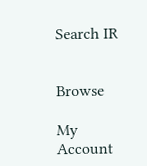Search IR


Browse

My Account